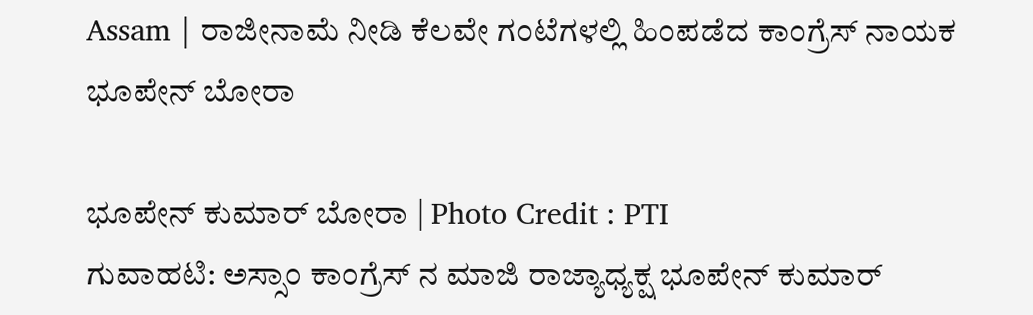Assam | ರಾಜೀನಾಮೆ ನೀಡಿ ಕೆಲವೇ ಗಂಟೆಗಳಲ್ಲಿ ಹಿಂಪಡೆದ ಕಾಂಗ್ರೆಸ್ ನಾಯಕ ಭೂಪೇನ್ ಬೋರಾ

ಭೂಪೇನ್ ಕುಮಾರ್ ಬೋರಾ | Photo Credit : PTI
ಗುವಾಹಟಿ: ಅಸ್ಸಾಂ ಕಾಂಗ್ರೆಸ್ ನ ಮಾಜಿ ರಾಜ್ಯಾಧ್ಯಕ್ಷ ಭೂಪೇನ್ ಕುಮಾರ್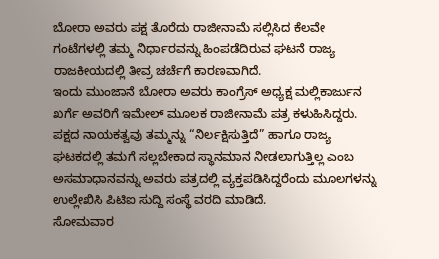ಬೋರಾ ಅವರು ಪಕ್ಷ ತೊರೆದು ರಾಜೀನಾಮೆ ಸಲ್ಲಿಸಿದ ಕೆಲವೇ ಗಂಟೆಗಳಲ್ಲಿ ತಮ್ಮ ನಿರ್ಧಾರವನ್ನು ಹಿಂಪಡೆದಿರುವ ಘಟನೆ ರಾಜ್ಯ ರಾಜಕೀಯದಲ್ಲಿ ತೀವ್ರ ಚರ್ಚೆಗೆ ಕಾರಣವಾಗಿದೆ.
ಇಂದು ಮುಂಜಾನೆ ಬೋರಾ ಅವರು ಕಾಂಗ್ರೆಸ್ ಅಧ್ಯಕ್ಷ ಮಲ್ಲಿಕಾರ್ಜುನ ಖರ್ಗೆ ಅವರಿಗೆ ಇಮೇಲ್ ಮೂಲಕ ರಾಜೀನಾಮೆ ಪತ್ರ ಕಳುಹಿಸಿದ್ದರು. ಪಕ್ಷದ ನಾಯಕತ್ವವು ತಮ್ಮನ್ನು “ನಿರ್ಲಕ್ಷಿಸುತ್ತಿದೆ” ಹಾಗೂ ರಾಜ್ಯ ಘಟಕದಲ್ಲಿ ತಮಗೆ ಸಲ್ಲಬೇಕಾದ ಸ್ಥಾನಮಾನ ನೀಡಲಾಗುತ್ತಿಲ್ಲ ಎಂಬ ಅಸಮಾಧಾನವನ್ನು ಅವರು ಪತ್ರದಲ್ಲಿ ವ್ಯಕ್ತಪಡಿಸಿದ್ದರೆಂದು ಮೂಲಗಳನ್ನು ಉಲ್ಲೇಖಿಸಿ ಪಿಟಿಐ ಸುದ್ದಿ ಸಂಸ್ಥೆ ವರದಿ ಮಾಡಿದೆ.
ಸೋಮವಾರ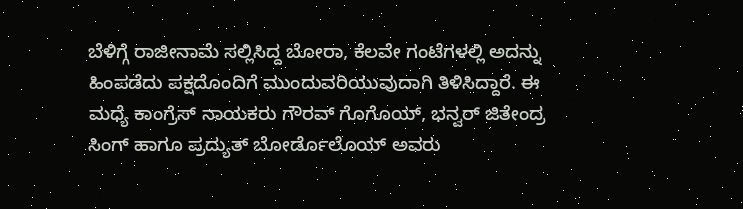ಬೆಳಿಗ್ಗೆ ರಾಜೀನಾಮೆ ಸಲ್ಲಿಸಿದ್ದ ಬೋರಾ, ಕೆಲವೇ ಗಂಟೆಗಳಲ್ಲಿ ಅದನ್ನು ಹಿಂಪಡೆದು ಪಕ್ಷದೊಂದಿಗೆ ಮುಂದುವರಿಯುವುದಾಗಿ ತಿಳಿಸಿದ್ದಾರೆ. ಈ ಮಧ್ಯೆ ಕಾಂಗ್ರೆಸ್ ನಾಯಕರು ಗೌರವ್ ಗೊಗೊಯ್, ಭನ್ವರ್ ಜಿತೇಂದ್ರ ಸಿಂಗ್ ಹಾಗೂ ಪ್ರದ್ಯುತ್ ಬೋರ್ಡೊಲೊಯ್ ಅವರು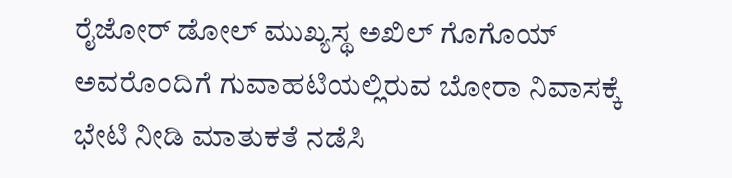ರೈಜೋರ್ ಡೋಲ್ ಮುಖ್ಯಸ್ಥ ಅಖಿಲ್ ಗೊಗೊಯ್ ಅವರೊಂದಿಗೆ ಗುವಾಹಟಿಯಲ್ಲಿರುವ ಬೋರಾ ನಿವಾಸಕ್ಕೆ ಭೇಟಿ ನೀಡಿ ಮಾತುಕತೆ ನಡೆಸಿ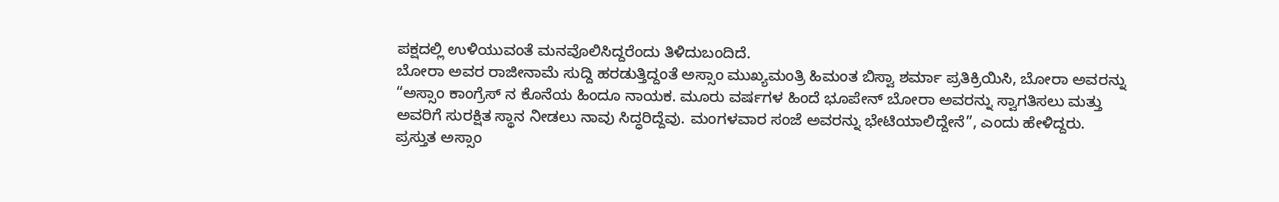ಪಕ್ಷದಲ್ಲಿ ಉಳಿಯುವಂತೆ ಮನವೊಲಿಸಿದ್ದರೆಂದು ತಿಳಿದುಬಂದಿದೆ.
ಬೋರಾ ಅವರ ರಾಜೀನಾಮೆ ಸುದ್ದಿ ಹರಡುತ್ತಿದ್ದಂತೆ ಅಸ್ಸಾಂ ಮುಖ್ಯಮಂತ್ರಿ ಹಿಮಂತ ಬಿಸ್ವಾ ಶರ್ಮಾ ಪ್ರತಿಕ್ರಿಯಿಸಿ, ಬೋರಾ ಅವರನ್ನು “ಅಸ್ಸಾಂ ಕಾಂಗ್ರೆಸ್ ನ ಕೊನೆಯ ಹಿಂದೂ ನಾಯಕ. ಮೂರು ವರ್ಷಗಳ ಹಿಂದೆ ಭೂಪೇನ್ ಬೋರಾ ಅವರನ್ನು ಸ್ವಾಗತಿಸಲು ಮತ್ತು ಅವರಿಗೆ ಸುರಕ್ಷಿತ ಸ್ಥಾನ ನೀಡಲು ನಾವು ಸಿದ್ಧರಿದ್ದೆವು. ಮಂಗಳವಾರ ಸಂಜೆ ಅವರನ್ನು ಭೇಟಿಯಾಲಿದ್ದೇನೆ”, ಎಂದು ಹೇಳಿದ್ದರು.
ಪ್ರಸ್ತುತ ಅಸ್ಸಾಂ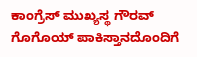ಕಾಂಗ್ರೆಸ್ ಮುಖ್ಯಸ್ಥ ಗೌರವ್ ಗೊಗೊಯ್ ಪಾಕಿಸ್ತಾನದೊಂದಿಗೆ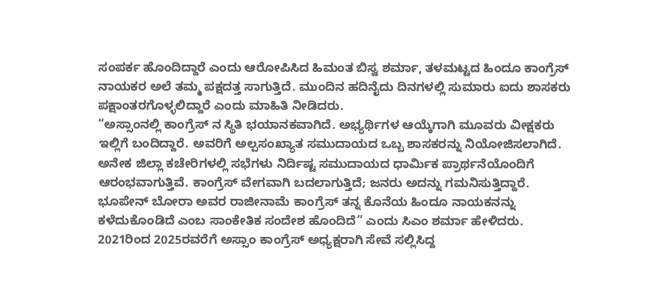ಸಂಪರ್ಕ ಹೊಂದಿದ್ದಾರೆ ಎಂದು ಆರೋಪಿಸಿದ ಹಿಮಂತ ಬಿಸ್ವ ಶರ್ಮಾ, ತಳಮಟ್ಟದ ಹಿಂದೂ ಕಾಂಗ್ರೆಸ್ ನಾಯಕರ ಅಲೆ ತಮ್ಮ ಪಕ್ಷದತ್ತ ಸಾಗುತ್ತಿದೆ. ಮುಂದಿನ ಹದಿನೈದು ದಿನಗಳಲ್ಲಿ ಸುಮಾರು ಐದು ಶಾಸಕರು ಪಕ್ಷಾಂತರಗೊಳ್ಳಲಿದ್ದಾರೆ ಎಂದು ಮಾಹಿತಿ ನೀಡಿದರು.
“ಅಸ್ಸಾಂನಲ್ಲಿ ಕಾಂಗ್ರೆಸ್ ನ ಸ್ಥಿತಿ ಭಯಾನಕವಾಗಿದೆ. ಅಭ್ಯರ್ಥಿಗಳ ಆಯ್ಕೆಗಾಗಿ ಮೂವರು ವೀಕ್ಷಕರು ಇಲ್ಲಿಗೆ ಬಂದಿದ್ದಾರೆ. ಅವರಿಗೆ ಅಲ್ಪಸಂಖ್ಯಾತ ಸಮುದಾಯದ ಒಬ್ಬ ಶಾಸಕರನ್ನು ನಿಯೋಜಿಸಲಾಗಿದೆ. ಅನೇಕ ಜಿಲ್ಲಾ ಕಚೇರಿಗಳಲ್ಲಿ ಸಭೆಗಳು ನಿರ್ದಿಷ್ಟ ಸಮುದಾಯದ ಧಾರ್ಮಿಕ ಪ್ರಾರ್ಥನೆಯೊಂದಿಗೆ ಆರಂಭವಾಗುತ್ತಿವೆ. ಕಾಂಗ್ರೆಸ್ ವೇಗವಾಗಿ ಬದಲಾಗುತ್ತಿದೆ; ಜನರು ಅದನ್ನು ಗಮನಿಸುತ್ತಿದ್ದಾರೆ. ಭೂಪೇನ್ ಬೋರಾ ಅವರ ರಾಜೀನಾಮೆ ಕಾಂಗ್ರೆಸ್ ತನ್ನ ಕೊನೆಯ ಹಿಂದೂ ನಾಯಕನನ್ನು ಕಳೆದುಕೊಂಡಿದೆ ಎಂಬ ಸಾಂಕೇತಿಕ ಸಂದೇಶ ಹೊಂದಿದೆ” ಎಂದು ಸಿಎಂ ಶರ್ಮಾ ಹೇಳಿದರು.
2021ರಿಂದ 2025ರವರೆಗೆ ಅಸ್ಸಾಂ ಕಾಂಗ್ರೆಸ್ ಅಧ್ಯಕ್ಷರಾಗಿ ಸೇವೆ ಸಲ್ಲಿಸಿದ್ದ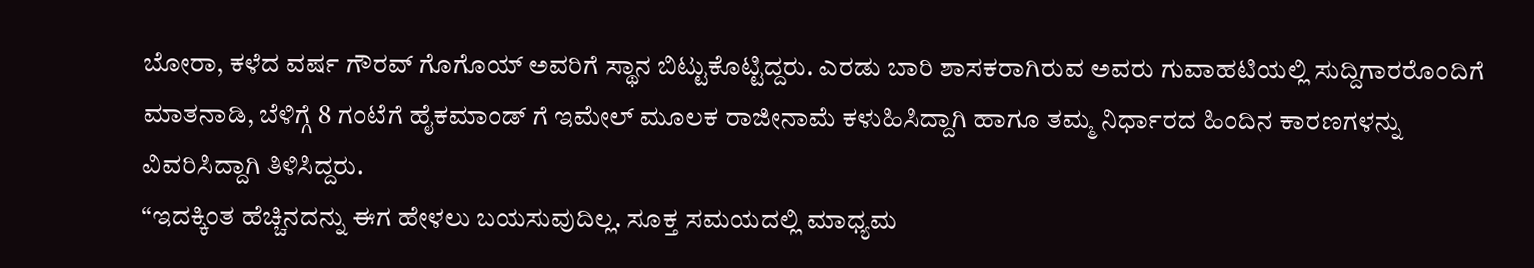ಬೋರಾ, ಕಳೆದ ವರ್ಷ ಗೌರವ್ ಗೊಗೊಯ್ ಅವರಿಗೆ ಸ್ಥಾನ ಬಿಟ್ಟುಕೊಟ್ಟಿದ್ದರು. ಎರಡು ಬಾರಿ ಶಾಸಕರಾಗಿರುವ ಅವರು ಗುವಾಹಟಿಯಲ್ಲಿ ಸುದ್ದಿಗಾರರೊಂದಿಗೆ ಮಾತನಾಡಿ, ಬೆಳಿಗ್ಗೆ 8 ಗಂಟೆಗೆ ಹೈಕಮಾಂಡ್ ಗೆ ಇಮೇಲ್ ಮೂಲಕ ರಾಜೀನಾಮೆ ಕಳುಹಿಸಿದ್ದಾಗಿ ಹಾಗೂ ತಮ್ಮ ನಿರ್ಧಾರದ ಹಿಂದಿನ ಕಾರಣಗಳನ್ನು ವಿವರಿಸಿದ್ದಾಗಿ ತಿಳಿಸಿದ್ದರು.
“ಇದಕ್ಕಿಂತ ಹೆಚ್ಚಿನದನ್ನು ಈಗ ಹೇಳಲು ಬಯಸುವುದಿಲ್ಲ. ಸೂಕ್ತ ಸಮಯದಲ್ಲಿ ಮಾಧ್ಯಮ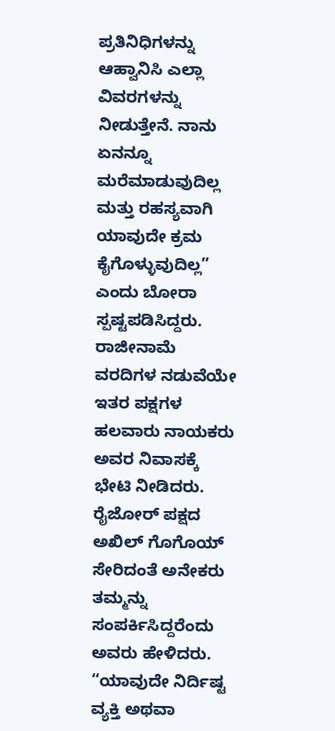ಪ್ರತಿನಿಧಿಗಳನ್ನು ಆಹ್ವಾನಿಸಿ ಎಲ್ಲಾ ವಿವರಗಳನ್ನು ನೀಡುತ್ತೇನೆ. ನಾನು ಏನನ್ನೂ ಮರೆಮಾಡುವುದಿಲ್ಲ ಮತ್ತು ರಹಸ್ಯವಾಗಿ ಯಾವುದೇ ಕ್ರಮ ಕೈಗೊಳ್ಳುವುದಿಲ್ಲ” ಎಂದು ಬೋರಾ ಸ್ಪಷ್ಟಪಡಿಸಿದ್ದರು. ರಾಜೀನಾಮೆ ವರದಿಗಳ ನಡುವೆಯೇ ಇತರ ಪಕ್ಷಗಳ ಹಲವಾರು ನಾಯಕರು ಅವರ ನಿವಾಸಕ್ಕೆ ಭೇಟಿ ನೀಡಿದರು. ರೈಜೋರ್ ಪಕ್ಷದ ಅಖಿಲ್ ಗೊಗೊಯ್ ಸೇರಿದಂತೆ ಅನೇಕರು ತಮ್ಮನ್ನು ಸಂಪರ್ಕಿಸಿದ್ದರೆಂದು ಅವರು ಹೇಳಿದರು.
“ಯಾವುದೇ ನಿರ್ದಿಷ್ಟ ವ್ಯಕ್ತಿ ಅಥವಾ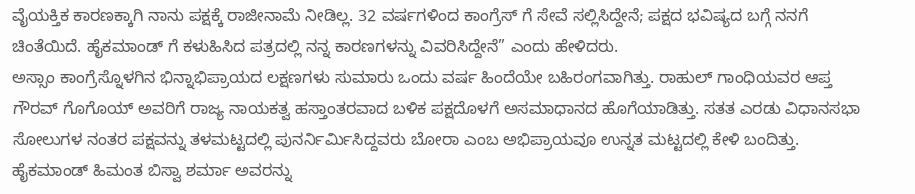ವೈಯಕ್ತಿಕ ಕಾರಣಕ್ಕಾಗಿ ನಾನು ಪಕ್ಷಕ್ಕೆ ರಾಜೀನಾಮೆ ನೀಡಿಲ್ಲ. 32 ವರ್ಷಗಳಿಂದ ಕಾಂಗ್ರೆಸ್ ಗೆ ಸೇವೆ ಸಲ್ಲಿಸಿದ್ದೇನೆ; ಪಕ್ಷದ ಭವಿಷ್ಯದ ಬಗ್ಗೆ ನನಗೆ ಚಿಂತೆಯಿದೆ. ಹೈಕಮಾಂಡ್ ಗೆ ಕಳುಹಿಸಿದ ಪತ್ರದಲ್ಲಿ ನನ್ನ ಕಾರಣಗಳನ್ನು ವಿವರಿಸಿದ್ದೇನೆ” ಎಂದು ಹೇಳಿದರು.
ಅಸ್ಸಾಂ ಕಾಂಗ್ರೆಸ್ನೊಳಗಿನ ಭಿನ್ನಾಭಿಪ್ರಾಯದ ಲಕ್ಷಣಗಳು ಸುಮಾರು ಒಂದು ವರ್ಷ ಹಿಂದೆಯೇ ಬಹಿರಂಗವಾಗಿತ್ತು. ರಾಹುಲ್ ಗಾಂಧಿಯವರ ಆಪ್ತ ಗೌರವ್ ಗೊಗೊಯ್ ಅವರಿಗೆ ರಾಜ್ಯ ನಾಯಕತ್ವ ಹಸ್ತಾಂತರವಾದ ಬಳಿಕ ಪಕ್ಷದೊಳಗೆ ಅಸಮಾಧಾನದ ಹೊಗೆಯಾಡಿತ್ತು. ಸತತ ಎರಡು ವಿಧಾನಸಭಾ ಸೋಲುಗಳ ನಂತರ ಪಕ್ಷವನ್ನು ತಳಮಟ್ಟದಲ್ಲಿ ಪುನರ್ನಿರ್ಮಿಸಿದ್ದವರು ಬೋರಾ ಎಂಬ ಅಭಿಪ್ರಾಯವೂ ಉನ್ನತ ಮಟ್ಟದಲ್ಲಿ ಕೇಳಿ ಬಂದಿತ್ತು.
ಹೈಕಮಾಂಡ್ ಹಿಮಂತ ಬಿಸ್ವಾ ಶರ್ಮಾ ಅವರನ್ನು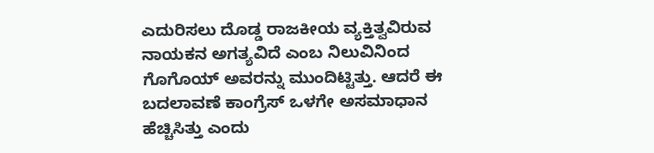ಎದುರಿಸಲು ದೊಡ್ಡ ರಾಜಕೀಯ ವ್ಯಕ್ತಿತ್ವವಿರುವ ನಾಯಕನ ಅಗತ್ಯವಿದೆ ಎಂಬ ನಿಲುವಿನಿಂದ ಗೊಗೊಯ್ ಅವರನ್ನು ಮುಂದಿಟ್ಟಿತ್ತು. ಆದರೆ ಈ ಬದಲಾವಣೆ ಕಾಂಗ್ರೆಸ್ ಒಳಗೇ ಅಸಮಾಧಾನ ಹೆಚ್ಚಿಸಿತ್ತು ಎಂದು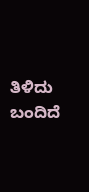ತಿಳಿದು ಬಂದಿದೆ